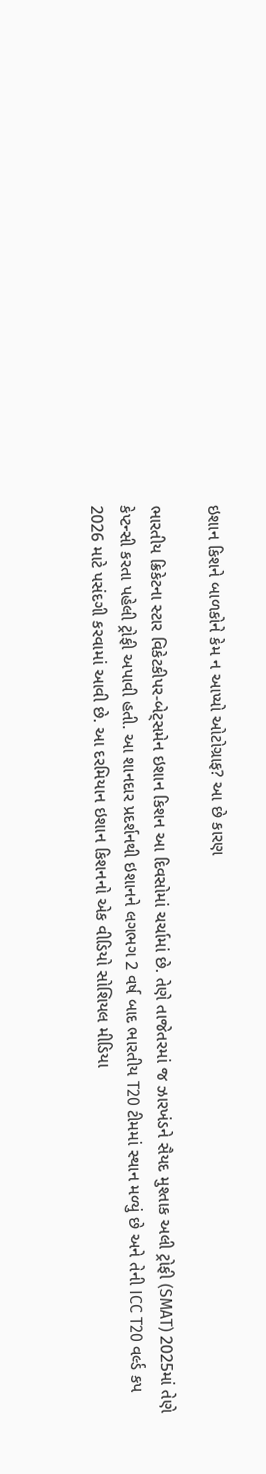ઇશાન કિશને બાળકોને કેમ ન આપ્યો ઓટોગ્રાફ? આ છે કારણ

ભારતીય ક્રિકેટના સ્ટાર વિકેટકીપર-બેટ્સમેન ઇશાન કિશન આ દિવસોમાં ચર્ચામાં છે. તેણે તાજેતરમાં જ ઝારખંડને સૈયદ મુશ્તાક અલી ટ્રોફી (SMAT) 2025માં તેણે કેપ્ટન્સી કરતા પહેલી ટ્રોફી અપાવી હતી. આ શાનદાર પ્રદર્શનથી ઇશાનને લગભગ 2 વર્ષ બાદ ભારતીય T20 ટીમમાં સ્થાન મળ્યું છે અને તેની ICC T20 વર્લ્ડ કપ 2026 માટે પસંદગી કરવામાં આવી છે. આ દરમિયાન ઇશાન કિશનનો એક વીડિયો સોશિયલ મીડિયા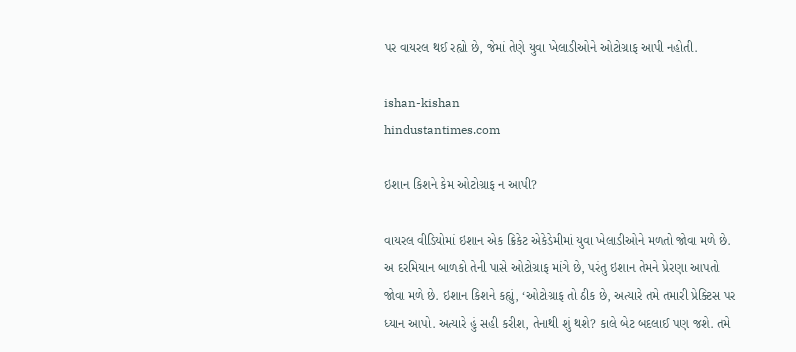પર વાયરલ થઈ રહ્યો છે, જેમાં તેણે યુવા ખેલાડીઓને ઓટોગ્રાફ આપી નહોતી.

ishan-kishan
hindustantimes.com

ઇશાન કિશને કેમ ઓટોગ્રાફ ન આપી?

વાયરલ વીડિયોમાં ઇશાન એક ક્રિકેટ એકેડેમીમાં યુવા ખેલાડીઓને મળતો જોવા મળે છે. અ દરમિયાન બાળકો તેની પાસે ઓટોગ્રાફ માંગે છે, પરંતુ ઇશાન તેમને પ્રેરણા આપતો જોવા મળે છે. ઇશાન કિશને કહ્યું, ‘ઓટોગ્રાફ તો ઠીક છે, અત્યારે તમે તમારી પ્રેક્ટિસ પર ધ્યાન આપો. અત્યારે હું સહી કરીશ, તેનાથી શું થશે? કાલે બેટ બદલાઈ પણ જશે. તમે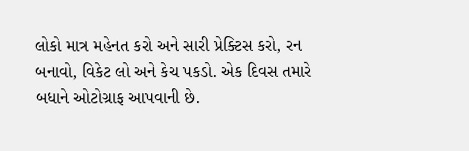લોકો માત્ર મહેનત કરો અને સારી પ્રેક્ટિસ કરો, રન બનાવો, વિકેટ લો અને કેચ પકડો. એક દિવસ તમારે બધાને ઓટોગ્રાફ આપવાની છે.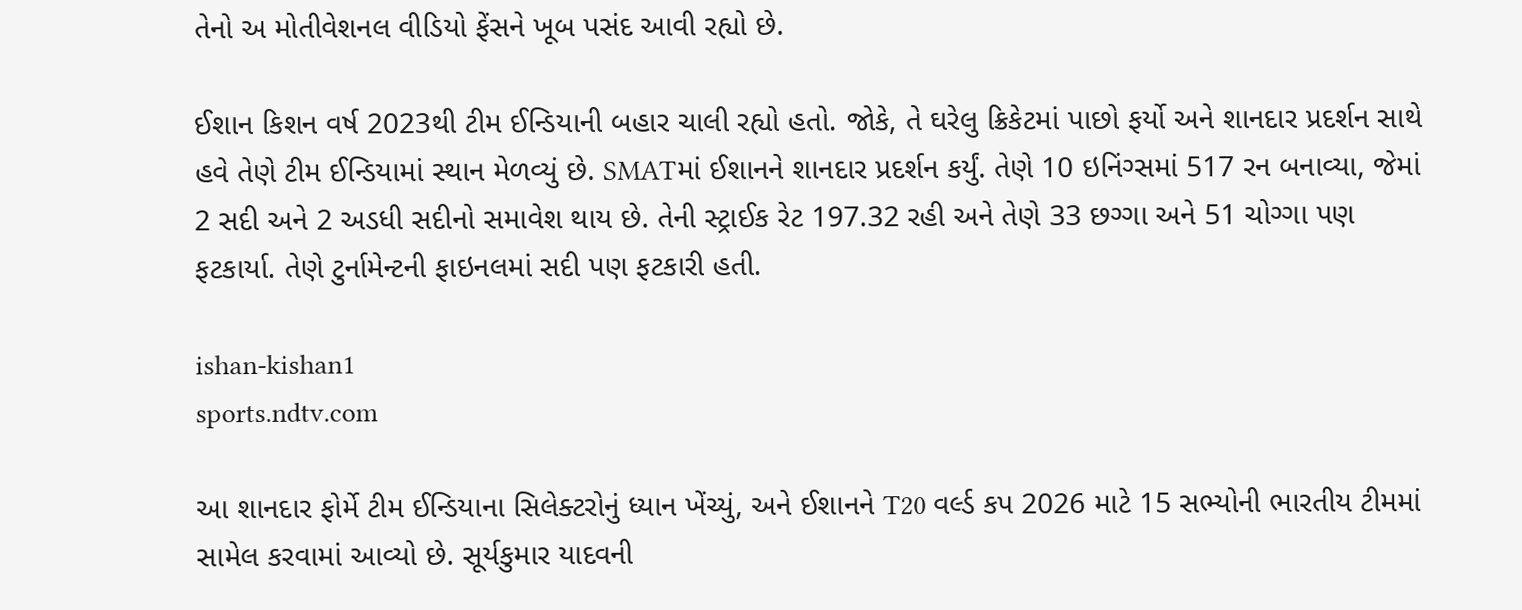તેનો અ મોતીવેશનલ વીડિયો ફેંસને ખૂબ પસંદ આવી રહ્યો છે.

ઈશાન કિશન વર્ષ 2023થી ટીમ ઈન્ડિયાની બહાર ચાલી રહ્યો હતો. જોકે, તે ઘરેલુ ક્રિકેટમાં પાછો ફર્યો અને શાનદાર પ્રદર્શન સાથે હવે તેણે ટીમ ઈન્ડિયામાં સ્થાન મેળવ્યું છે. SMATમાં ઈશાનને શાનદાર પ્રદર્શન કર્યું. તેણે 10 ઇનિંગ્સમાં 517 રન બનાવ્યા, જેમાં 2 સદી અને 2 અડધી સદીનો સમાવેશ થાય છે. તેની સ્ટ્રાઈક રેટ 197.32 રહી અને તેણે 33 છગ્ગા અને 51 ચોગ્ગા પણ ફટકાર્યા. તેણે ટુર્નામેન્ટની ફાઇનલમાં સદી પણ ફટકારી હતી.

ishan-kishan1
sports.ndtv.com

આ શાનદાર ફોર્મે ટીમ ઈન્ડિયાના સિલેક્ટરોનું ધ્યાન ખેંચ્યું, અને ઈશાનને T20 વર્લ્ડ કપ 2026 માટે 15 સભ્યોની ભારતીય ટીમમાં સામેલ કરવામાં આવ્યો છે. સૂર્યકુમાર યાદવની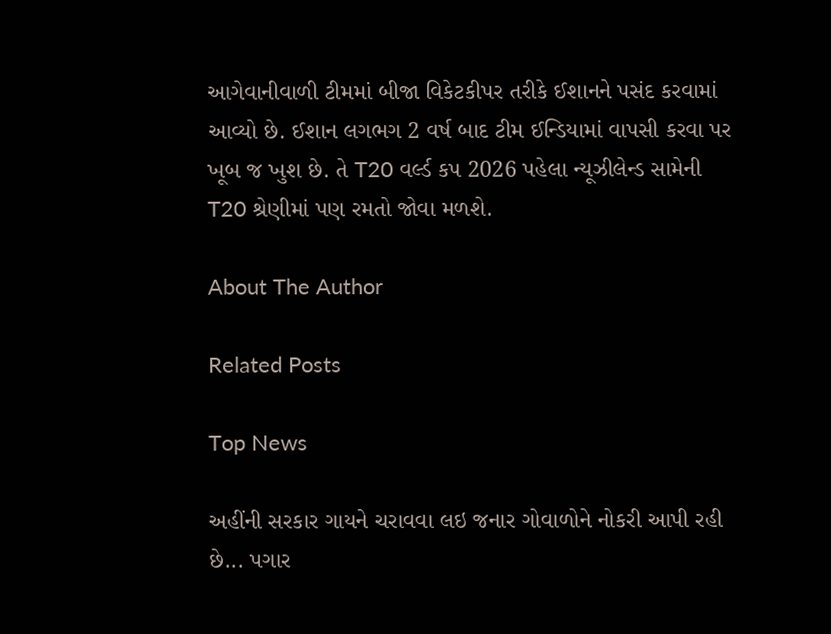આગેવાનીવાળી ટીમમાં બીજા વિકેટકીપર તરીકે ઈશાનને પસંદ કરવામાં આવ્યો છે. ઈશાન લગભગ 2 વર્ષ બાદ ટીમ ઈન્ડિયામાં વાપસી કરવા પર ખૂબ જ ખુશ છે. તે T20 વર્લ્ડ કપ 2026 પહેલા ન્યૂઝીલેન્ડ સામેની T20 શ્રેણીમાં પણ રમતો જોવા મળશે.

About The Author

Related Posts

Top News

અહીંની સરકાર ગાયને ચરાવવા લઇ જનાર ગોવાળોને નોકરી આપી રહી છે... પગાર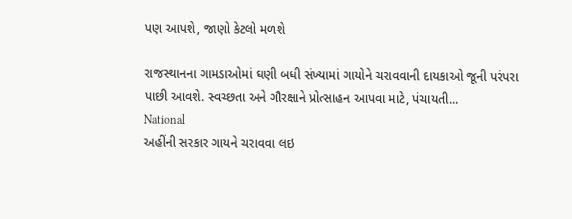પણ આપશે, જાણો કેટલો મળશે

રાજસ્થાનના ગામડાઓમાં ઘણી બધી સંખ્યામાં ગાયોને ચરાવવાની દાયકાઓ જૂની પરંપરા પાછી આવશે. સ્વચ્છતા અને ગૌરક્ષાને પ્રોત્સાહન આપવા માટે, પંચાયતી...
National
અહીંની સરકાર ગાયને ચરાવવા લઇ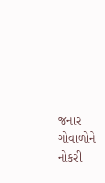જનાર ગોવાળોને નોકરી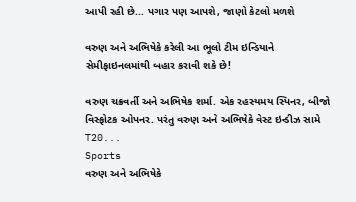આપી રહી છે... પગાર પણ આપશે, જાણો કેટલો મળશે

વરુણ અને અભિષેકે કરેલી આ ભૂલો ટીમ ઇન્ડિયાને સેમીફાઇનલમાંથી બહાર કરાવી શકે છે!

વરુણ ચક્રવર્તી અને અભિષેક શર્મા. એક રહસ્યમય સ્પિનર, બીજો વિસ્ફોટક ઓપનર. પરંતુ વરુણ અને અભિષેકે વેસ્ટ ઇન્ડીઝ સામે T20...
Sports
વરુણ અને અભિષેકે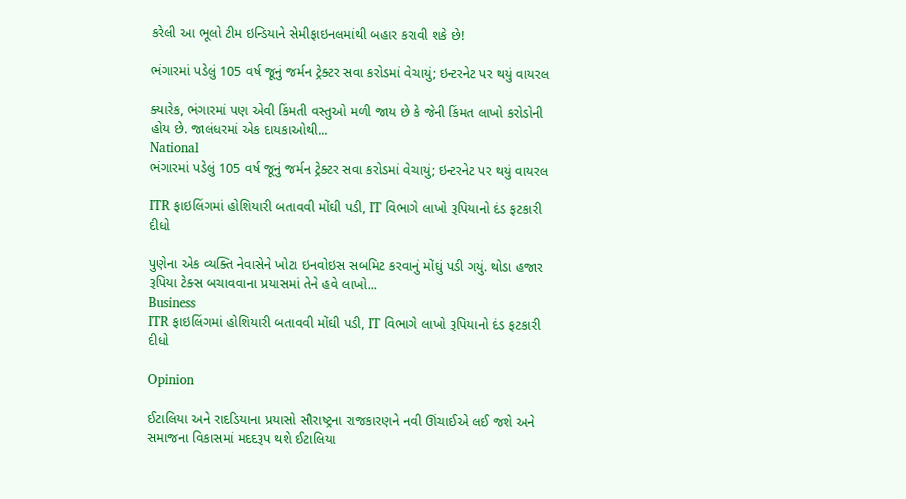કરેલી આ ભૂલો ટીમ ઇન્ડિયાને સેમીફાઇનલમાંથી બહાર કરાવી શકે છે!

ભંગારમાં પડેલું 105 વર્ષ જૂનું જર્મન ટ્રેક્ટર સવા કરોડમાં વેચાયું; ઇન્ટરનેટ પર થયું વાયરલ

ક્યારેક, ભંગારમાં પણ એવી કિંમતી વસ્તુઓ મળી જાય છે કે જેની કિંમત લાખો કરોડોની હોય છે. જાલંધરમાં એક દાયકાઓથી...
National
ભંગારમાં પડેલું 105 વર્ષ જૂનું જર્મન ટ્રેક્ટર સવા કરોડમાં વેચાયું; ઇન્ટરનેટ પર થયું વાયરલ

ITR ફાઇલિંગમાં હોશિયારી બતાવવી મોંઘી પડી, IT વિભાગે લાખો રૂપિયાનો દંડ ફટકારી દીધો

પુણેના એક વ્યક્તિ નેવાસેને ખોટા ઇનવોઇસ સબમિટ કરવાનું મોંઘું પડી ગયું. થોડા હજાર રૂપિયા ટેક્સ બચાવવાના પ્રયાસમાં તેને હવે લાખો...
Business
ITR ફાઇલિંગમાં હોશિયારી બતાવવી મોંઘી પડી, IT વિભાગે લાખો રૂપિયાનો દંડ ફટકારી દીધો

Opinion

ઈટાલિયા અને રાદડિયાના પ્રયાસો સૌરાષ્ટ્રના રાજકારણને નવી ઊંચાઈએ લઈ જશે અને સમાજના વિકાસમાં મદદરૂપ થશે ઈટાલિયા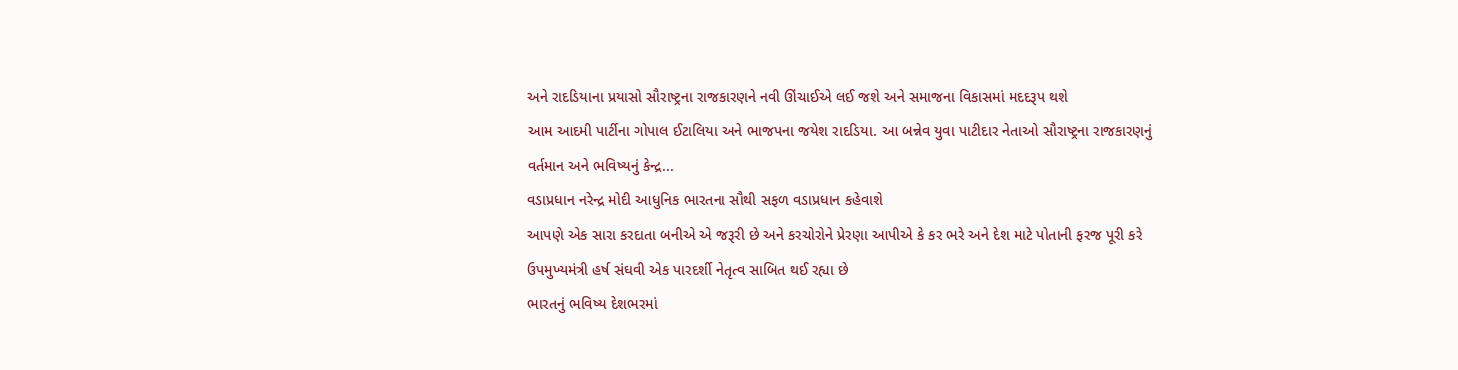અને રાદડિયાના પ્રયાસો સૌરાષ્ટ્રના રાજકારણને નવી ઊંચાઈએ લઈ જશે અને સમાજના વિકાસમાં મદદરૂપ થશે
આમ આદમી પાર્ટીના ગોપાલ ઈટાલિયા અને ભાજપના જયેશ રાદડિયા. આ બન્નેવ યુવા પાટીદાર નેતાઓ સૌરાષ્ટ્રના રાજકારણનું વર્તમાન અને ભવિષ્યનું કેન્દ્ર...
વડાપ્રધાન નરેન્દ્ર મોદી આધુનિક ભારતના સૌથી સફળ વડાપ્રધાન કહેવાશે
આપણે એક સારા કરદાતા બનીએ એ જરૂરી છે અને કરચોરોને પ્રેરણા આપીએ કે કર ભરે અને દેશ માટે પોતાની ફરજ પૂરી કરે
ઉપમુખ્યમંત્રી હર્ષ સંઘવી એક પારદર્શી નેતૃત્વ સાબિત થઈ રહ્યા છે
ભારતનું ભવિષ્ય દેશભરમાં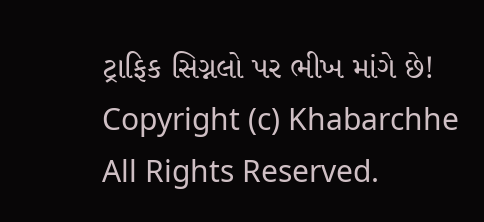ટ્રાફિક સિગ્નલો પર ભીખ માંગે છે!
Copyright (c) Khabarchhe All Rights Reserved.